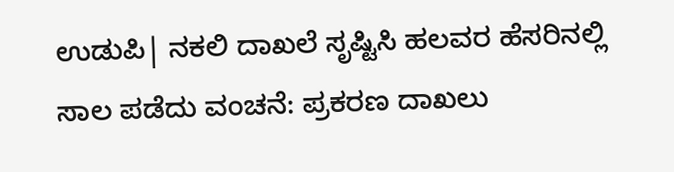ಉಡುಪಿ| ನಕಲಿ ದಾಖಲೆ ಸೃಷ್ಟಿಸಿ ಹಲವರ ಹೆಸರಿನಲ್ಲಿ ಸಾಲ ಪಡೆದು ವಂಚನೆ: ಪ್ರಕರಣ ದಾಖಲು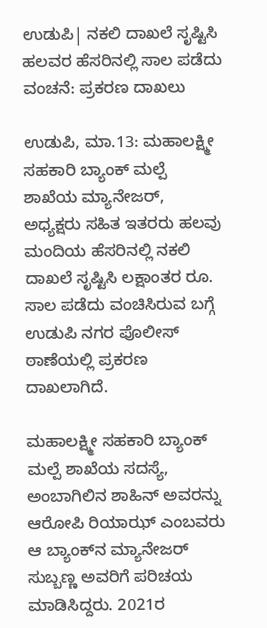ಉಡುಪಿ| ನಕಲಿ ದಾಖಲೆ ಸೃಷ್ಟಿಸಿ ಹಲವರ ಹೆಸರಿನಲ್ಲಿ ಸಾಲ ಪಡೆದು ವಂಚನೆ: ಪ್ರಕರಣ ದಾಖಲು

ಉಡುಪಿ, ಮಾ.13: ಮಹಾಲಕ್ಷ್ಮೀ ಸಹಕಾರಿ ಬ್ಯಾಂಕ್ ಮಲ್ಪೆ ಶಾಖೆಯ ಮ್ಯಾನೇಜರ್‌, ಅಧ್ಯಕ್ಷರು ಸಹಿತ ಇತರರು ಹಲವು ಮಂದಿಯ ಹೆಸರಿನಲ್ಲಿ ನಕಲಿ ದಾಖಲೆ ಸೃಷ್ಟಿಸಿ ಲಕ್ಷಾಂತರ ರೂ. ಸಾಲ ಪಡೆದು ವಂಚಿಸಿರುವ ಬಗ್ಗೆ ಉಡುಪಿ ನಗರ ಪೊಲೀಸ್ ಠಾಣೆಯಲ್ಲಿ ಪ್ರಕರಣ ದಾಖಲಾಗಿದೆ.

ಮಹಾಲಕ್ಷ್ಮೀ ಸಹಕಾರಿ ಬ್ಯಾಂಕ್ ಮಲ್ಪೆ ಶಾಖೆಯ ಸದಸ್ಯೆ, ಅಂಬಾಗಿಲಿನ ಶಾಹಿನ್ ಅವರನ್ನು ಆರೋಪಿ ರಿಯಾಝ್ ಎಂಬವರು ಆ ಬ್ಯಾಂಕ್‌ನ ಮ್ಯಾನೇಜರ್ ಸುಬ್ಬಣ್ಣ‌ ಅವರಿಗೆ ಪರಿಚಯ ಮಾಡಿಸಿದ್ದರು. 2021ರ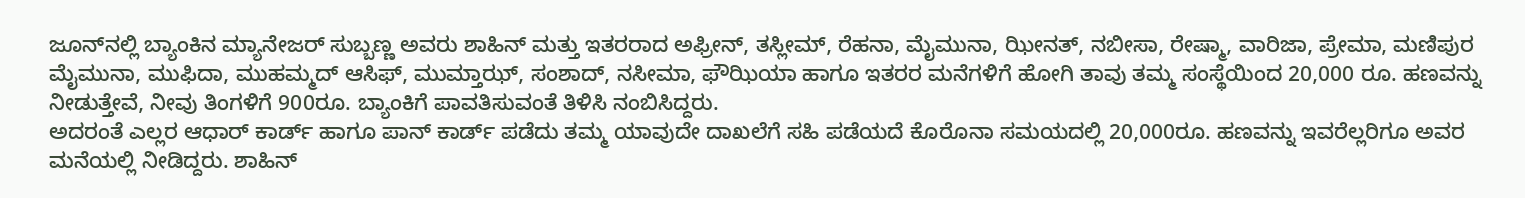ಜೂನ್‌ನಲ್ಲಿ ಬ್ಯಾಂಕಿನ ಮ್ಯಾನೇಜರ್ ಸುಬ್ಬಣ್ಣ ಅವರು ಶಾಹಿನ್ ಮತ್ತು ಇತರರಾದ ಅಫ್ರೀನ್, ತಸ್ಲೀಮ್, ರೆಹನಾ, ಮೈಮುನಾ, ಝೀನತ್, ನಬೀಸಾ, ರೇಷ್ಮಾ, ವಾರಿಜಾ, ಪ್ರೇಮಾ, ಮಣಿಪುರ ಮೈಮುನಾ, ಮುಫಿದಾ, ಮುಹಮ್ಮದ್ ಆಸಿಫ್, ಮುಮ್ತಾಝ್, ಸಂಶಾದ್, ನಸೀಮಾ, ಫೌಝಿಯಾ ಹಾಗೂ ಇತರರ ಮನೆಗಳಿಗೆ ಹೋಗಿ ತಾವು ತಮ್ಮ ಸಂಸ್ಥೆಯಿಂದ 20,000 ರೂ. ಹಣವನ್ನು ನೀಡುತ್ತೇವೆ, ನೀವು ತಿಂಗಳಿಗೆ 900ರೂ. ಬ್ಯಾಂಕಿಗೆ ಪಾವತಿಸುವಂತೆ ತಿಳಿಸಿ ನಂಬಿಸಿದ್ದರು.
ಅದರಂತೆ ಎಲ್ಲರ ಆಧಾರ್ ಕಾರ್ಡ್ ಹಾಗೂ ಪಾನ್ ಕಾರ್ಡ್ ಪಡೆದು ತಮ್ಮ ಯಾವುದೇ ದಾಖಲೆಗೆ ಸಹಿ ಪಡೆಯದೆ ಕೊರೊನಾ ಸಮಯದಲ್ಲಿ 20,000ರೂ. ಹಣವನ್ನು ಇವರೆಲ್ಲರಿಗೂ ಅವರ ಮನೆಯಲ್ಲಿ ನೀಡಿದ್ದರು. ಶಾಹಿನ್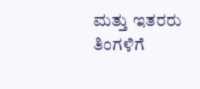ಮತ್ತು ಇತರರು ತಿಂಗಳಿಗೆ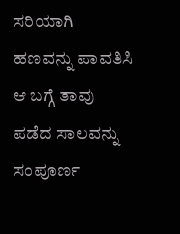ಸರಿಯಾಗಿ ಹಣವನ್ನು ಪಾವತಿಸಿ ಆ ಬಗ್ಗೆ ತಾವು ಪಡೆದ ಸಾಲವನ್ನು ಸಂಪೂರ್ಣ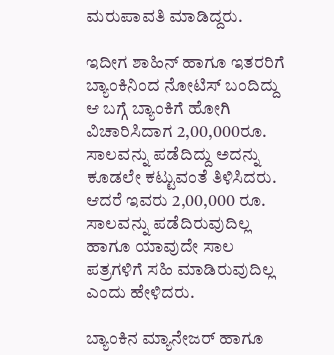ಮರುಪಾವತಿ ಮಾಡಿದ್ದರು.

ಇದೀಗ ಶಾಹಿನ್ ಹಾಗೂ ಇತರರಿಗೆ ಬ್ಯಾಂಕಿನಿಂದ ನೋಟಿಸ್ ಬಂದಿದ್ದು ಆ ಬಗ್ಗೆ ಬ್ಯಾಂಕಿಗೆ ಹೋಗಿ ವಿಚಾರಿಸಿದಾಗ 2,00,000ರೂ. ಸಾಲವನ್ನು ಪಡೆದಿದ್ದು ಅದನ್ನು ಕೂಡಲೇ ಕಟ್ಟುವಂತೆ ತಿಳಿಸಿದರು. ಆದರೆ ಇವರು 2,00,000 ರೂ. ಸಾಲವನ್ನು ಪಡೆದಿರುವುದಿಲ್ಲ ಹಾಗೂ ಯಾವುದೇ ಸಾಲ ಪತ್ರಗಳಿಗೆ ಸಹಿ ಮಾಡಿರುವುದಿಲ್ಲ ಎಂದು ಹೇಳಿದರು.

ಬ್ಯಾಂಕಿನ ಮ್ಯಾನೇಜರ್ ಹಾಗೂ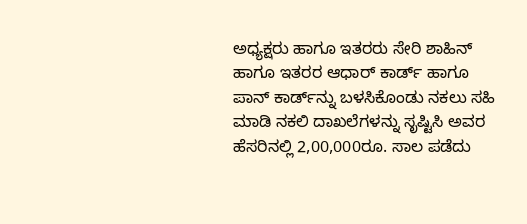ಅಧ್ಯಕ್ಷರು ಹಾಗೂ ಇತರರು ಸೇರಿ ಶಾಹಿನ್ ಹಾಗೂ ಇತರರ ಆಧಾರ್ ಕಾರ್ಡ್ ಹಾಗೂ ಪಾನ್ ಕಾರ್ಡ್‌ನ್ನು ಬಳಸಿಕೊಂಡು ನಕಲು ಸಹಿ ಮಾಡಿ ನಕಲಿ ದಾಖಲೆಗಳನ್ನು ಸೃಷ್ಟಿಸಿ ಅವರ ಹೆಸರಿನಲ್ಲಿ 2,00,000ರೂ. ಸಾಲ ಪಡೆದು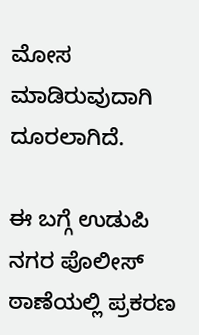ಮೋಸ ಮಾಡಿರುವುದಾಗಿ ದೂರಲಾಗಿದೆ.

ಈ ಬಗ್ಗೆ ಉಡುಪಿ ನಗರ ಪೊಲೀಸ್ ಠಾಣೆಯಲ್ಲಿ ಪ್ರಕರಣ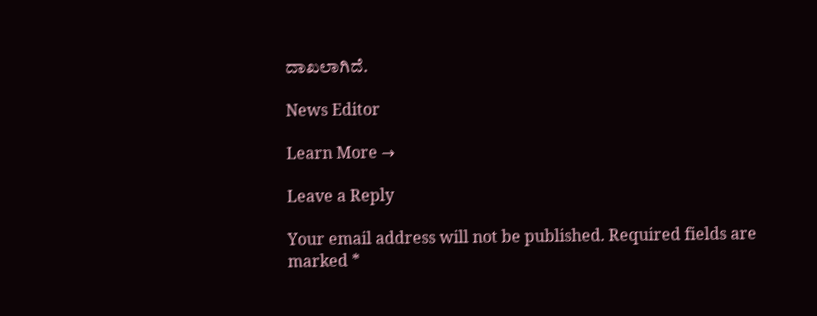ದಾಖಲಾಗಿದೆ.

News Editor

Learn More →

Leave a Reply

Your email address will not be published. Required fields are marked *